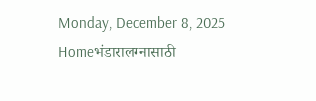Monday, December 8, 2025
Homeभंडारालग्नासाठी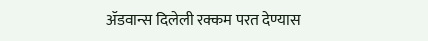ॲडवान्स दिलेली रक्कम परत देण्यास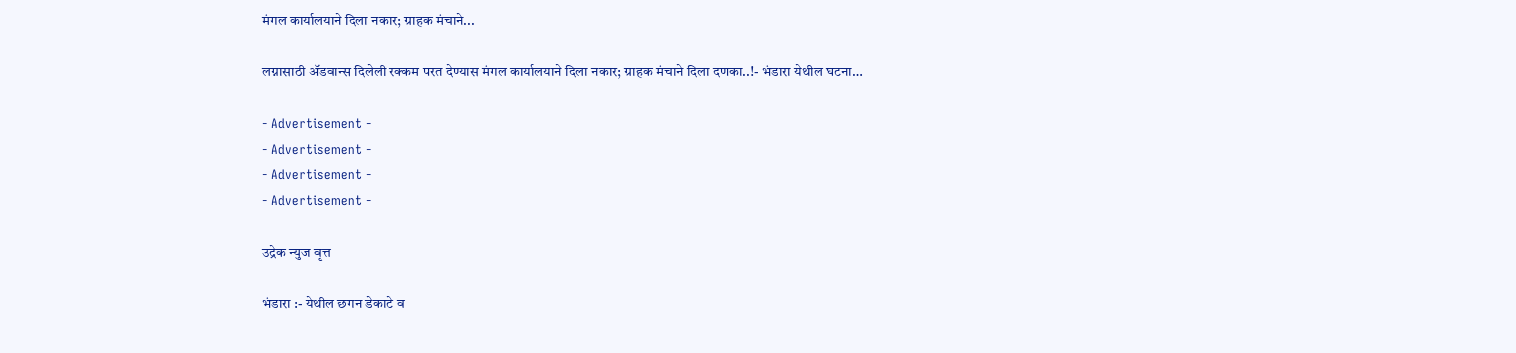मंगल कार्यालयाने दिला नकार; ग्राहक मंचाने...

लग्नासाठी ॲडवान्स दिलेली रक्कम परत देण्यास मंगल कार्यालयाने दिला नकार; ग्राहक मंचाने दिला दणका..!- भंडारा येथील घटना…

- Advertisement -
- Advertisement -
- Advertisement -
- Advertisement -

उद्रेक न्युज वृत्त

भंडारा :- येथील छगन डेकाटे व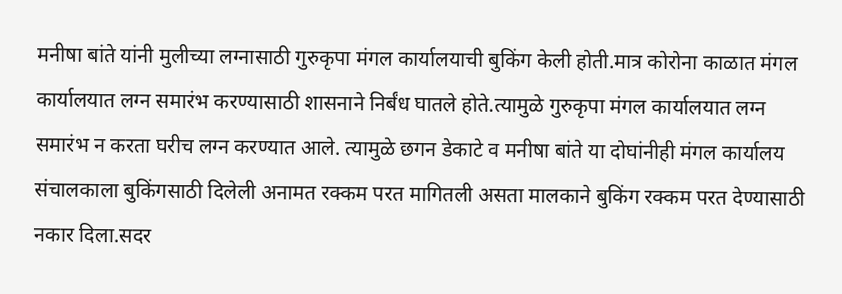मनीषा बांते यांनी मुलीच्या लग्नासाठी गुरुकृपा मंगल कार्यालयाची बुकिंग केली होती.मात्र कोरोना काळात मंगल कार्यालयात लग्न समारंभ करण्यासाठी शासनाने निर्बंध घातले होते.त्यामुळे गुरुकृपा मंगल कार्यालयात लग्न समारंभ न करता घरीच लग्न करण्यात आले. त्यामुळे छगन डेकाटे व मनीषा बांते या दोघांनीही मंगल कार्यालय संचालकाला बुकिंगसाठी दिलेली अनामत रक्कम परत मागितली असता मालकाने बुकिंग रक्कम परत देण्यासाठी नकार दिला.सदर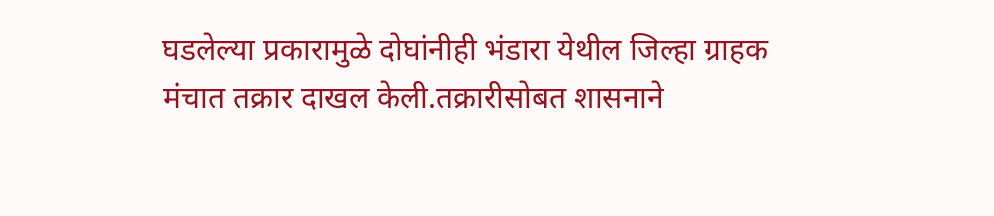घडलेल्या प्रकारामुळे दोघांनीही भंडारा येथील जिल्हा ग्राहक मंचात तक्रार दाखल केली.तक्रारीसोबत शासनाने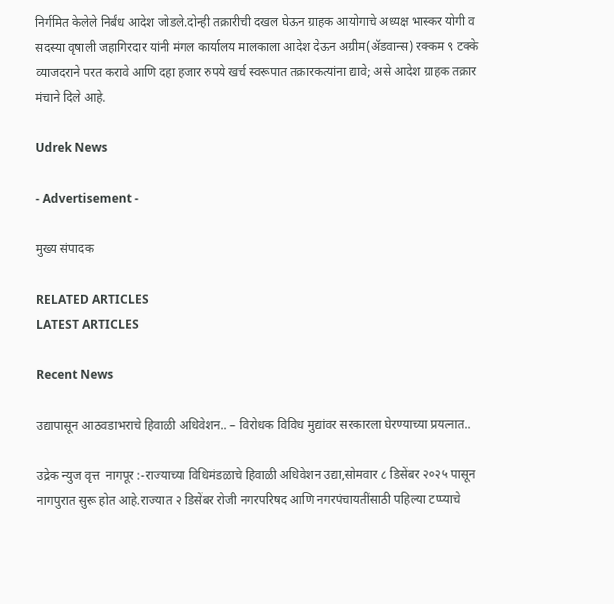निर्गमित केलेले निर्बंध आदेश जोडले.दोन्ही तक्रारीची दखल घेऊन ग्राहक आयोगाचे अध्यक्ष भास्कर योगी व सदस्या वृषाली जहागिरदार यांनी मंगल कार्यालय मालकाला आदेश देऊन अग्रीम(ॲडवान्स) रक्कम ९ टक्के व्याजदराने परत करावे आणि दहा हजार रुपये खर्च स्वरूपात तक्रारकत्यांना द्यावे; असे आदेश ग्राहक तक्रार मंचाने दिले आहे.

Udrek News

- Advertisement -

मुख्य संपादक

RELATED ARTICLES
LATEST ARTICLES

Recent News

उद्यापासून आठवडाभराचे हिवाळी अधिवेशन.. – विरोधक विविध मुद्यांवर सरकारला घेरण्याच्या प्रयत्नात..

उद्रेक न्युज वृत्त  नागपूर :-राज्याच्या विधिमंडळाचे हिवाळी अधिवेशन उद्या,सोमवार ८ डिसेंबर २०२५ पासून नागपुरात सुरू होत आहे.राज्यात २ डिसेंबर रोजी नगरपरिषद आणि नगरपंचायतींसाठी पहिल्या टप्प्याचे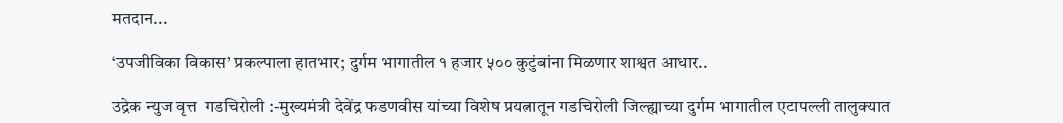मतदान...

‘उपजीविका विकास’ प्रकल्पाला हातभार; दुर्गम भागातील १ हजार ५०० कुटुंबांना मिळणार शाश्वत आधार..

उद्रेक न्युज वृत्त  गडचिरोली :-मुख्यमंत्री देवेंद्र फडणवीस यांच्या विशेष प्रयत्नातून गडचिरोली जिल्ह्याच्या दुर्गम भागातील एटापल्ली तालुक्यात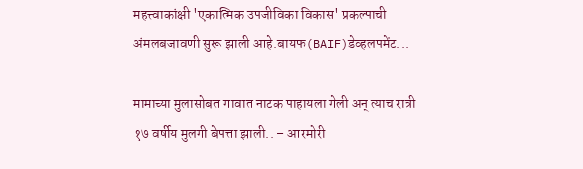महत्त्वाकांक्षी 'एकात्मिक उपजीविका विकास' प्रकल्पाची अंमलबजावणी सुरू झाली आहे.बायफ(BAIF)डेव्हलपमेंट...

मामाच्या मुलासोबत गावात नाटक पाहायला गेली अन् त्याच रात्री १७ वर्षीय मुलगी बेपत्ता झाली.. – आरमोरी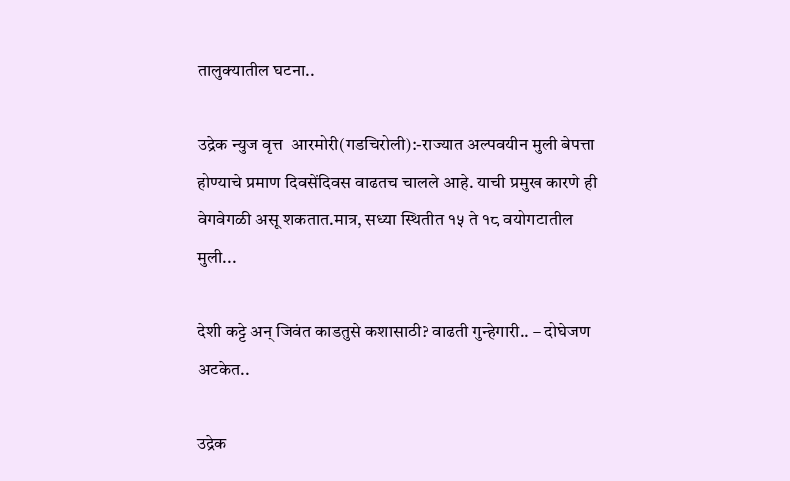तालुक्यातील घटना..

उद्रेक न्युज वृत्त  आरमोरी(गडचिरोली):-राज्यात अल्पवयीन मुली बेपत्ता होण्याचे प्रमाण दिवसेंदिवस वाढतच चालले आहे. याची प्रमुख कारणे ही वेगवेगळी असू शकतात.मात्र, सध्या स्थितीत १५ ते १८ वयोगटातील मुली...

देशी कट्टे अन् जिवंत काडतुसे कशासाठी? वाढती गुन्हेगारी.. – दोघेजण अटकेत..

उद्रेक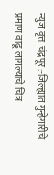न्युज वृत्त  चंद्रपूर :-जिल्ह्यात गुन्हेगारीचे प्रमाण वाढू लागल्याचे चित्र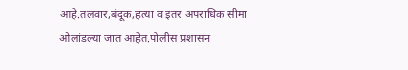आहे.तलवार,बंदूक,हत्या व इतर अपराधिक सीमा ओलांडल्या जात आहेत.पोलीस प्रशासन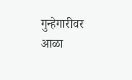गुन्हेगारीवर आळा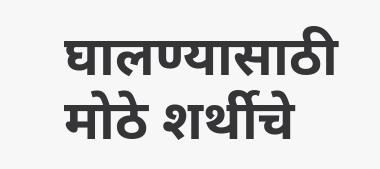घालण्यासाठी मोठे शर्थीचे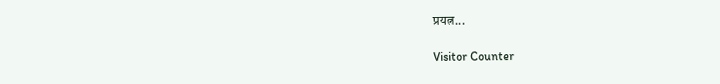प्रयत्न...

Visitor Counter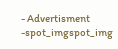- Advertisment -spot_imgspot_img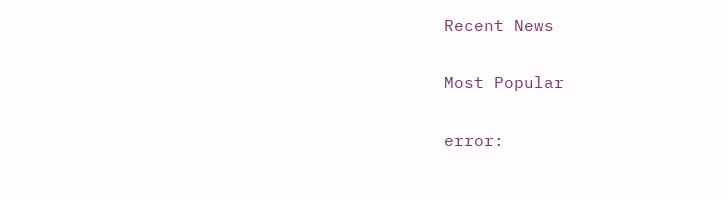Recent News

Most Popular

error: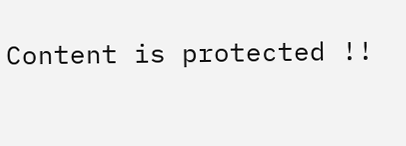Content is protected !!